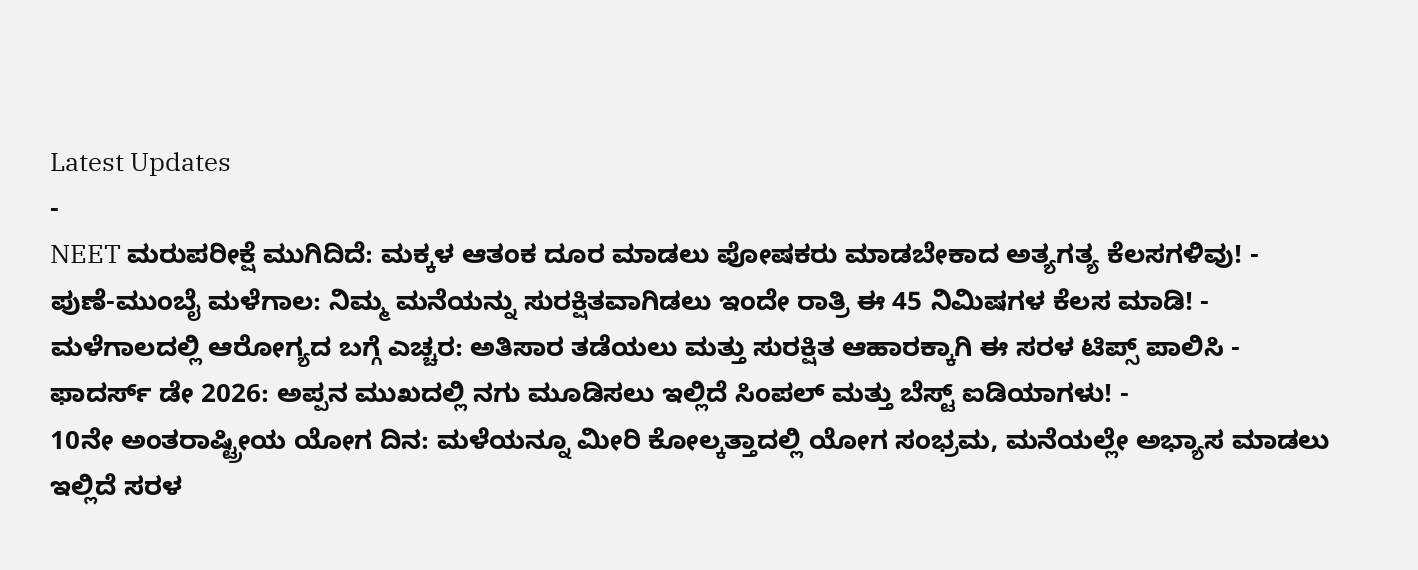Latest Updates
-
NEET ಮರುಪರೀಕ್ಷೆ ಮುಗಿದಿದೆ: ಮಕ್ಕಳ ಆತಂಕ ದೂರ ಮಾಡಲು ಪೋಷಕರು ಮಾಡಬೇಕಾದ ಅತ್ಯಗತ್ಯ ಕೆಲಸಗಳಿವು! -
ಪುಣೆ-ಮುಂಬೈ ಮಳೆಗಾಲ: ನಿಮ್ಮ ಮನೆಯನ್ನು ಸುರಕ್ಷಿತವಾಗಿಡಲು ಇಂದೇ ರಾತ್ರಿ ಈ 45 ನಿಮಿಷಗಳ ಕೆಲಸ ಮಾಡಿ! -
ಮಳೆಗಾಲದಲ್ಲಿ ಆರೋಗ್ಯದ ಬಗ್ಗೆ ಎಚ್ಚರ: ಅತಿಸಾರ ತಡೆಯಲು ಮತ್ತು ಸುರಕ್ಷಿತ ಆಹಾರಕ್ಕಾಗಿ ಈ ಸರಳ ಟಿಪ್ಸ್ ಪಾಲಿಸಿ -
ಫಾದರ್ಸ್ ಡೇ 2026: ಅಪ್ಪನ ಮುಖದಲ್ಲಿ ನಗು ಮೂಡಿಸಲು ಇಲ್ಲಿದೆ ಸಿಂಪಲ್ ಮತ್ತು ಬೆಸ್ಟ್ ಐಡಿಯಾಗಳು! -
10ನೇ ಅಂತರಾಷ್ಟ್ರೀಯ ಯೋಗ ದಿನ: ಮಳೆಯನ್ನೂ ಮೀರಿ ಕೋಲ್ಕತ್ತಾದಲ್ಲಿ ಯೋಗ ಸಂಭ್ರಮ, ಮನೆಯಲ್ಲೇ ಅಭ್ಯಾಸ ಮಾಡಲು ಇಲ್ಲಿದೆ ಸರಳ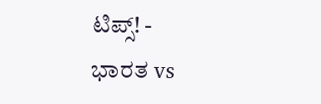ಟಿಪ್ಸ್! -
ಭಾರತ vs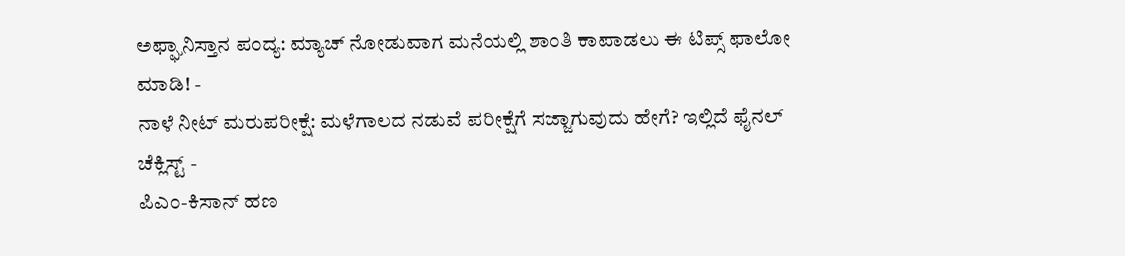ಅಫ್ಘಾನಿಸ್ತಾನ ಪಂದ್ಯ: ಮ್ಯಾಚ್ ನೋಡುವಾಗ ಮನೆಯಲ್ಲಿ ಶಾಂತಿ ಕಾಪಾಡಲು ಈ ಟಿಪ್ಸ್ ಫಾಲೋ ಮಾಡಿ! -
ನಾಳೆ ನೀಟ್ ಮರುಪರೀಕ್ಷೆ: ಮಳೆಗಾಲದ ನಡುವೆ ಪರೀಕ್ಷೆಗೆ ಸಜ್ಜಾಗುವುದು ಹೇಗೆ? ಇಲ್ಲಿದೆ ಫೈನಲ್ ಚೆಕ್ಲಿಸ್ಟ್ -
ಪಿಎಂ-ಕಿಸಾನ್ ಹಣ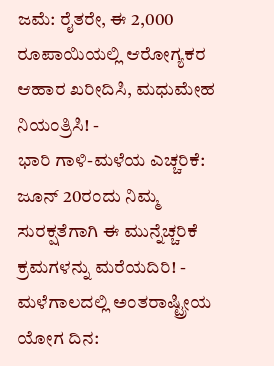ಜಮೆ: ರೈತರೇ, ಈ 2,000 ರೂಪಾಯಿಯಲ್ಲಿ ಆರೋಗ್ಯಕರ ಆಹಾರ ಖರೀದಿಸಿ, ಮಧುಮೇಹ ನಿಯಂತ್ರಿಸಿ! -
ಭಾರಿ ಗಾಳಿ-ಮಳೆಯ ಎಚ್ಚರಿಕೆ: ಜೂನ್ 20ರಂದು ನಿಮ್ಮ ಸುರಕ್ಷತೆಗಾಗಿ ಈ ಮುನ್ನೆಚ್ಚರಿಕೆ ಕ್ರಮಗಳನ್ನು ಮರೆಯದಿರಿ! -
ಮಳೆಗಾಲದಲ್ಲಿ ಅಂತರಾಷ್ಟ್ರೀಯ ಯೋಗ ದಿನ: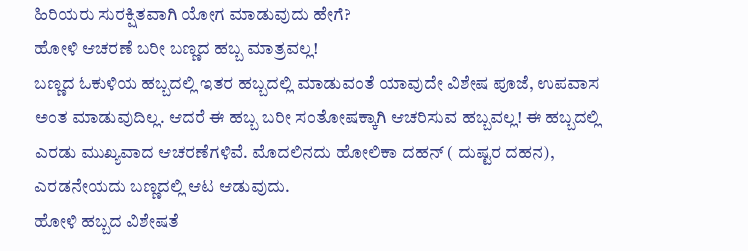ಹಿರಿಯರು ಸುರಕ್ಷಿತವಾಗಿ ಯೋಗ ಮಾಡುವುದು ಹೇಗೆ?
ಹೋಳಿ ಆಚರಣೆ ಬರೀ ಬಣ್ಣದ ಹಬ್ಬ ಮಾತ್ರವಲ್ಲ!
ಬಣ್ಣದ ಓಕುಳಿಯ ಹಬ್ಬದಲ್ಲಿ ಇತರ ಹಬ್ಬದಲ್ಲಿ ಮಾಡುವಂತೆ ಯಾವುದೇ ವಿಶೇಷ ಪೂಜೆ, ಉಪವಾಸ ಅಂತ ಮಾಡುವುದಿಲ್ಲ. ಆದರೆ ಈ ಹಬ್ಬ ಬರೀ ಸಂತೋಷಕ್ಕಾಗಿ ಆಚರಿಸುವ ಹಬ್ಬವಲ್ಲ! ಈ ಹಬ್ಬದಲ್ಲಿ ಎರಡು ಮುಖ್ಯವಾದ ಆಚರಣೆಗಳಿವೆ. ಮೊದಲಿನದು ಹೋಲಿಕಾ ದಹನ್ ( ದುಷ್ಟರ ದಹನ), ಎರಡನೇಯದು ಬಣ್ಣದಲ್ಲಿ ಆಟ ಆಡುವುದು.
ಹೋಳಿ ಹಬ್ಬದ ವಿಶೇಷತೆ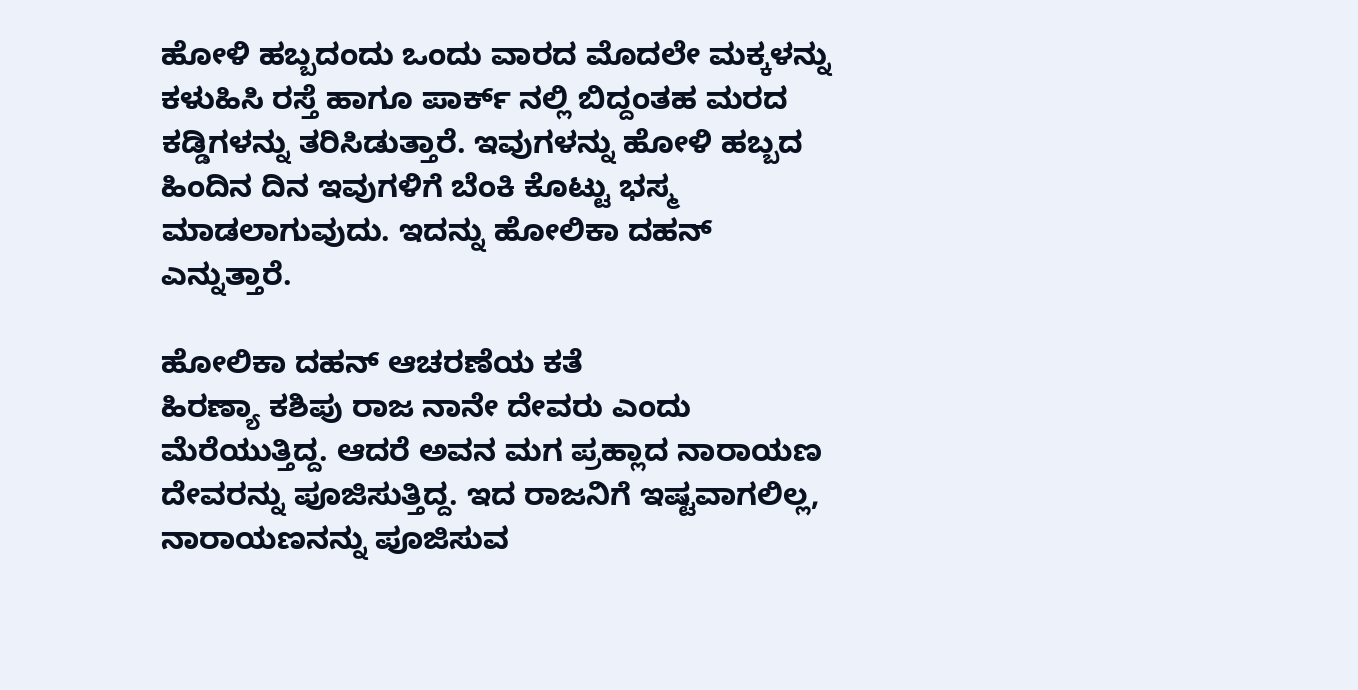ಹೋಳಿ ಹಬ್ಬದಂದು ಒಂದು ವಾರದ ಮೊದಲೇ ಮಕ್ಕಳನ್ನು ಕಳುಹಿಸಿ ರಸ್ತೆ ಹಾಗೂ ಪಾರ್ಕ್ ನಲ್ಲಿ ಬಿದ್ದಂತಹ ಮರದ ಕಡ್ಡಿಗಳನ್ನು ತರಿಸಿಡುತ್ತಾರೆ. ಇವುಗಳನ್ನು ಹೋಳಿ ಹಬ್ಬದ ಹಿಂದಿನ ದಿನ ಇವುಗಳಿಗೆ ಬೆಂಕಿ ಕೊಟ್ಟು ಭಸ್ಮ ಮಾಡಲಾಗುವುದು. ಇದನ್ನು ಹೋಲಿಕಾ ದಹನ್ ಎನ್ನುತ್ತಾರೆ.

ಹೋಲಿಕಾ ದಹನ್ ಆಚರಣೆಯ ಕತೆ
ಹಿರಣ್ಯಾ ಕಶಿಪು ರಾಜ ನಾನೇ ದೇವರು ಎಂದು ಮೆರೆಯುತ್ತಿದ್ದ. ಆದರೆ ಅವನ ಮಗ ಪ್ರಹ್ಲಾದ ನಾರಾಯಣ ದೇವರನ್ನು ಪೂಜಿಸುತ್ತಿದ್ದ. ಇದ ರಾಜನಿಗೆ ಇಷ್ಟವಾಗಲಿಲ್ಲ, ನಾರಾಯಣನನ್ನು ಪೂಜಿಸುವ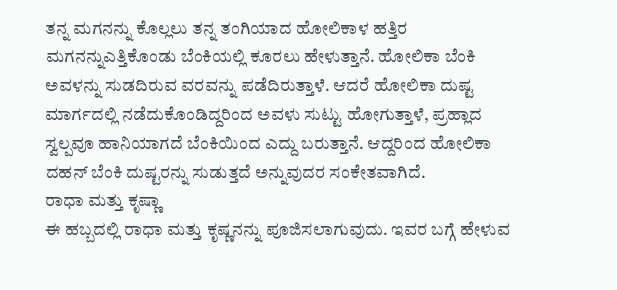ತನ್ನ ಮಗನನ್ನು ಕೊಲ್ಲಲು ತನ್ನ ತಂಗಿಯಾದ ಹೋಲಿಕಾಳ ಹತ್ತಿರ ಮಗನನ್ನುಎತ್ತಿಕೊಂಡು ಬೆಂಕಿಯಲ್ಲಿ ಕೂರಲು ಹೇಳುತ್ತಾನೆ. ಹೋಲಿಕಾ ಬೆಂಕಿ ಅವಳನ್ನು ಸುಡದಿರುವ ವರವನ್ನು ಪಡೆದಿರುತ್ತಾಳೆ. ಆದರೆ ಹೋಲಿಕಾ ದುಷ್ಟ ಮಾರ್ಗದಲ್ಲಿ ನಡೆದುಕೊಂಡಿದ್ದರಿಂದ ಅವಳು ಸುಟ್ಟು ಹೋಗುತ್ತಾಳೆ, ಪ್ರಹ್ಲಾದ ಸ್ವಲ್ಪವೂ ಹಾನಿಯಾಗದೆ ಬೆಂಕಿಯಿಂದ ಎದ್ದು ಬರುತ್ತಾನೆ. ಆದ್ದರಿಂದ ಹೋಲಿಕಾ ದಹನ್ ಬೆಂಕಿ ದುಷ್ಟರನ್ನು ಸುಡುತ್ತದೆ ಅನ್ನುವುದರ ಸಂಕೇತವಾಗಿದೆ.
ರಾಧಾ ಮತ್ತು ಕೃಷ್ಣಾ
ಈ ಹಬ್ಬದಲ್ಲಿ ರಾಧಾ ಮತ್ತು ಕೃಷ್ಣನನ್ನು ಪೂಜಿಸಲಾಗುವುದು. ಇವರ ಬಗ್ಗೆ ಹೇಳುವ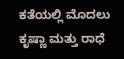ಕತೆಯಲ್ಲಿ ಮೊದಲು ಕೃಷ್ಣಾ ಮತ್ತು ರಾಧೆ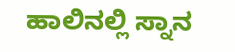ಹಾಲಿನಲ್ಲಿ ಸ್ನಾನ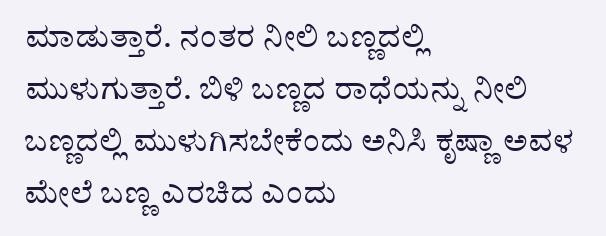ಮಾಡುತ್ತಾರೆ. ನಂತರ ನೀಲಿ ಬಣ್ಣದಲ್ಲಿ ಮುಳುಗುತ್ತಾರೆ. ಬಿಳಿ ಬಣ್ಣದ ರಾಧೆಯನ್ನು ನೀಲಿ ಬಣ್ಣದಲ್ಲಿ ಮುಳುಗಿಸಬೇಕೆಂದು ಅನಿಸಿ ಕೃಷ್ಣಾ ಅವಳ ಮೇಲೆ ಬಣ್ಣ ಎರಚಿದ ಎಂದು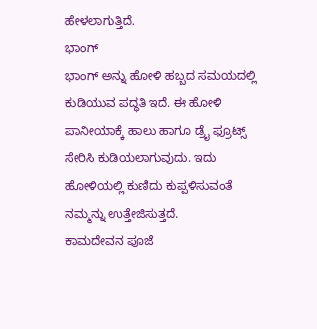ಹೇಳಲಾಗುತ್ತಿದೆ.
ಭಾಂಗ್
ಭಾಂಗ್ ಅನ್ನು ಹೋಳಿ ಹಬ್ಬದ ಸಮಯದಲ್ಲಿ ಕುಡಿಯುವ ಪದ್ಧತಿ ಇದೆ. ಈ ಹೋಳಿ ಪಾನೀಯಾಕ್ಕೆ ಹಾಲು ಹಾಗೂ ಡ್ರೈ ಫ್ರೂಟ್ಸ್ ಸೇರಿಸಿ ಕುಡಿಯಲಾಗುವುದು. ಇದು ಹೋಳಿಯಲ್ಲಿ ಕುಣಿದು ಕುಪ್ಪಳಿಸುವಂತೆ ನಮ್ಮನ್ನು ಉತ್ತೇಜಿಸುತ್ತದೆ.
ಕಾಮದೇವನ ಪೂಜೆ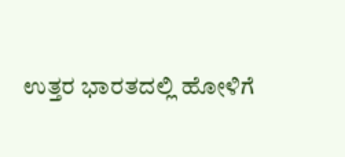ಉತ್ತರ ಭಾರತದಲ್ಲಿ ಹೋಳಿಗೆ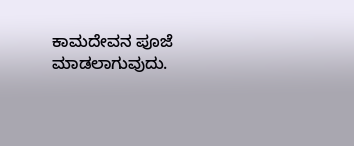ಕಾಮದೇವನ ಪೂಜೆ ಮಾಡಲಾಗುವುದು.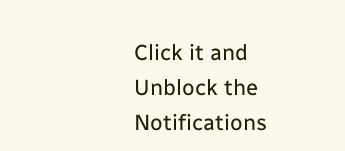Click it and Unblock the Notifications